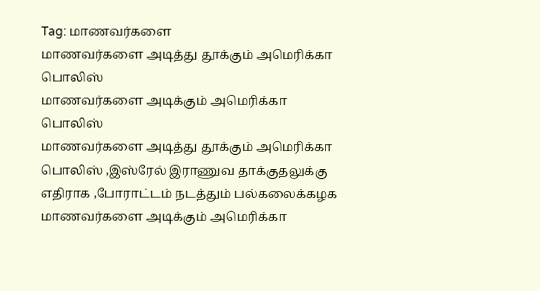Tag: மாணவர்களை
மாணவர்களை அடித்து தூக்கும் அமெரிக்கா பொலிஸ்
மாணவர்களை அடிக்கும் அமெரிக்கா பொலிஸ்
மாணவர்களை அடித்து தூக்கும் அமெரிக்கா பொலிஸ் ,இஸ்ரேல் இராணுவ தாக்குதலுக்கு எதிராக ,போராட்டம் நடத்தும் பல்கலைக்கழக மாணவர்களை அடிக்கும் அமெரிக்கா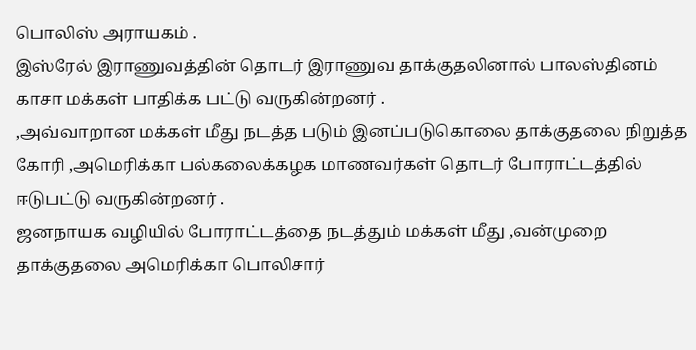பொலிஸ் அராயகம் .
இஸ்ரேல் இராணுவத்தின் தொடர் இராணுவ தாக்குதலினால் பாலஸ்தினம் காசா மக்கள் பாதிக்க பட்டு வருகின்றனர் .
,அவ்வாறான மக்கள் மீது நடத்த படும் இனப்படுகொலை தாக்குதலை நிறுத்த கோரி ,அமெரிக்கா பல்கலைக்கழக மாணவர்கள் தொடர் போராட்டத்தில் ஈடுபட்டு வருகின்றனர் .
ஜனநாயக வழியில் போராட்டத்தை நடத்தும் மக்கள் மீது ,வன்முறை தாக்குதலை அமெரிக்கா பொலிசார்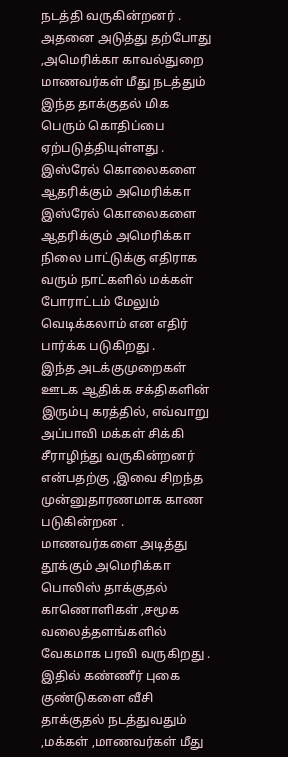நடத்தி வருகின்றனர் .
அதனை அடுத்து தற்போது ,அமெரிக்கா காவல்துறை மாணவர்கள் மீது நடத்தும் இந்த தாக்குதல் மிக பெரும் கொதிப்பை ஏற்படுத்தியுள்ளது .
இஸ்ரேல் கொலைகளை ஆதரிக்கும் அமெரிக்கா
இஸ்ரேல் கொலைகளை ஆதரிக்கும் அமெரிக்கா நிலை பாட்டுக்கு எதிராக வரும் நாட்களில் மக்கள் போராட்டம் மேலும் வெடிக்கலாம் என எதிர் பார்க்க படுகிறது .
இந்த அடக்குமுறைகள் ஊடக ஆதிக்க சக்திகளின் இரும்பு கரத்தில், எவ்வாறு அப்பாவி மக்கள் சிக்கி சீராழிந்து வருகின்றனர் என்பதற்கு ,இவை சிறந்த முன்னுதாரணமாக காண படுகின்றன .
மாணவர்களை அடித்து தூக்கும் அமெரிக்கா பொலிஸ் தாக்குதல் காணொளிகள் ,சமூக வலைத்தளங்களில் வேகமாக பரவி வருகிறது .
இதில் கண்ணீர் புகை குண்டுகளை வீசி தாக்குதல் நடத்துவதும் ,மக்கள் ,மாணவர்கள் மீது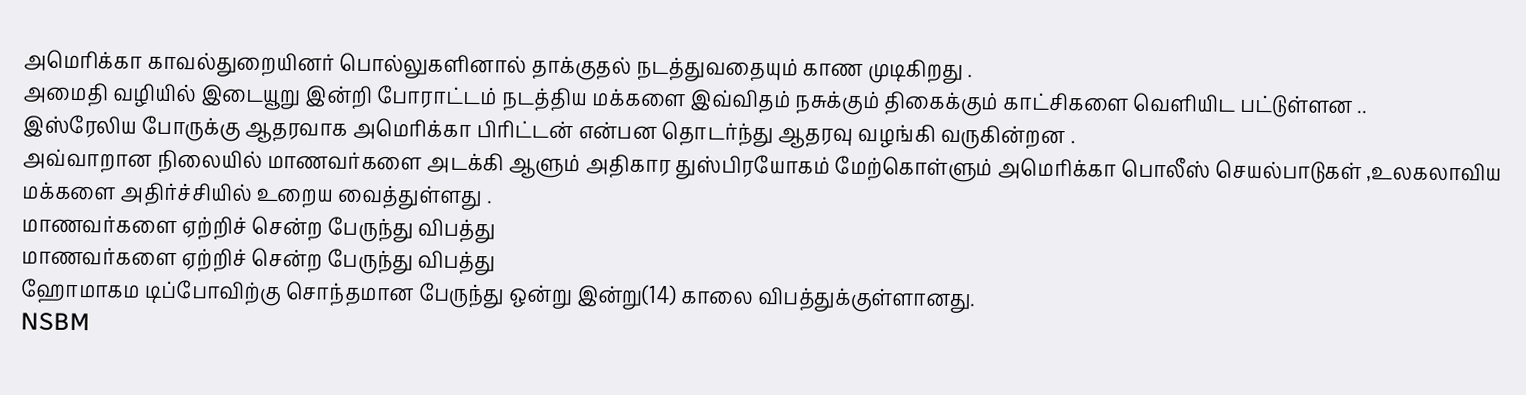அமெரிக்கா காவல்துறையினர் பொல்லுகளினால் தாக்குதல் நடத்துவதையும் காண முடிகிறது .
அமைதி வழியில் இடையூறு இன்றி போராட்டம் நடத்திய மக்களை இவ்விதம் நசுக்கும் திகைக்கும் காட்சிகளை வெளியிட பட்டுள்ளன ..
இஸ்ரேலிய போருக்கு ஆதரவாக அமெரிக்கா பிரிட்டன் என்பன தொடர்ந்து ஆதரவு வழங்கி வருகின்றன .
அவ்வாறான நிலையில் மாணவர்களை அடக்கி ஆளும் அதிகார துஸ்பிரயோகம் மேற்கொள்ளும் அமெரிக்கா பொலீஸ் செயல்பாடுகள் ,உலகலாவிய மக்களை அதிர்ச்சியில் உறைய வைத்துள்ளது .
மாணவர்களை ஏற்றிச் சென்ற பேருந்து விபத்து
மாணவர்களை ஏற்றிச் சென்ற பேருந்து விபத்து
ஹோமாகம டிப்போவிற்கு சொந்தமான பேருந்து ஒன்று இன்று(14) காலை விபத்துக்குள்ளானது.
NSBM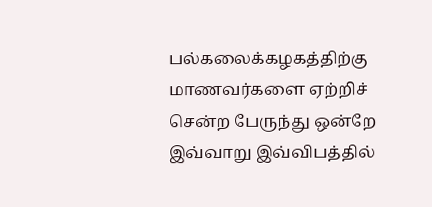பல்கலைக்கழகத்திற்கு மாணவர்களை ஏற்றிச் சென்ற பேருந்து ஒன்றே இவ்வாறு இவ்விபத்தில்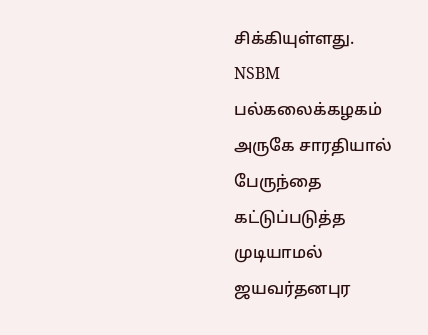சிக்கியுள்ளது.
NSBM பல்கலைக்கழகம் அருகே சாரதியால் பேருந்தை கட்டுப்படுத்த முடியாமல் ஜயவர்தனபுர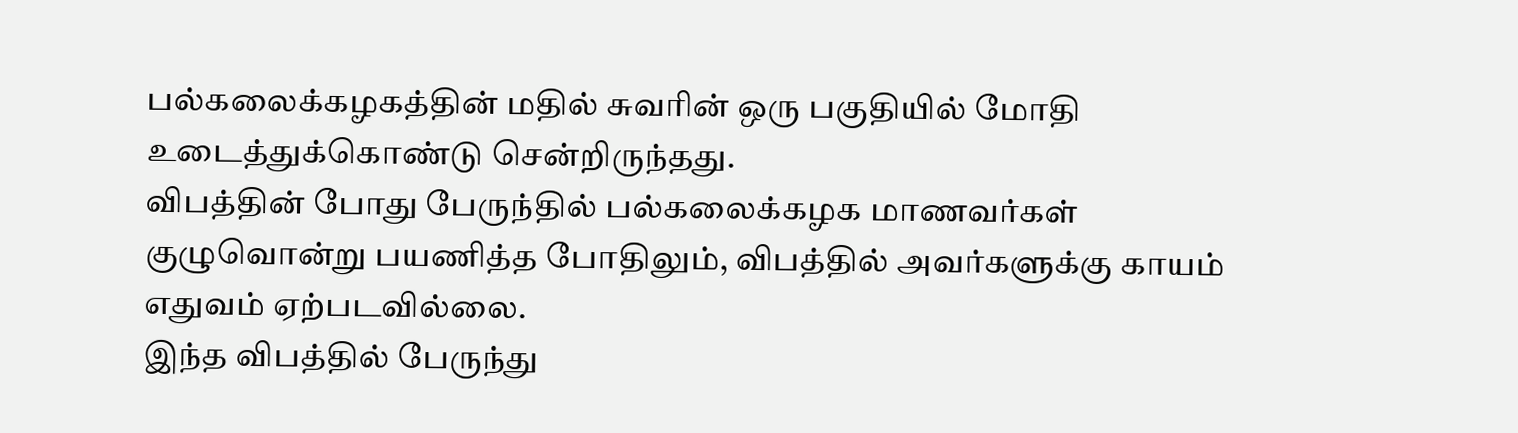பல்கலைக்கழகத்தின் மதில் சுவரின் ஒரு பகுதியில் மோதி உடைத்துக்கொண்டு சென்றிருந்தது.
விபத்தின் போது பேருந்தில் பல்கலைக்கழக மாணவர்கள் குழுவொன்று பயணித்த போதிலும், விபத்தில் அவர்களுக்கு காயம் எதுவம் ஏற்படவில்லை.
இந்த விபத்தில் பேருந்து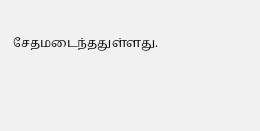சேதமடைந்ததுள்ளது.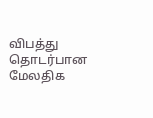விபத்து தொடர்பான மேலதிக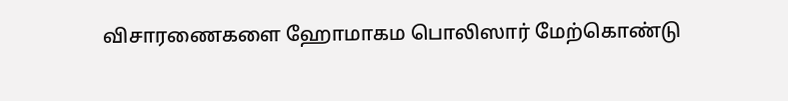விசாரணைகளை ஹோமாகம பொலிஸார் மேற்கொண்டு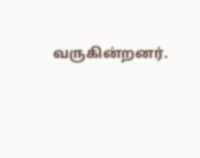வருகின்றனர்.